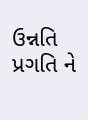ઉન્નતિ પ્રગતિ ને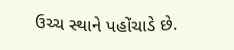ઉચ્ચ સ્થાને પહોંચાડે છે.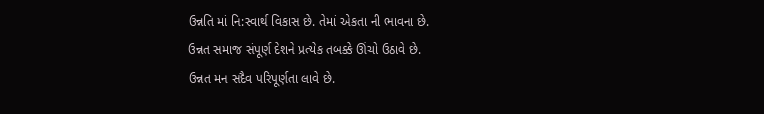ઉન્નતિ માં નિ:સ્વાર્થ વિકાસ છે. તેમાં એકતા ની ભાવના છે.
ઉન્નત સમાજ સંપૂર્ણ દેશને પ્રત્યેક તબક્કે ઊંચો ઉઠાવે છે.
ઉન્નત મન સદૈવ પરિપૂર્ણતા લાવે છે.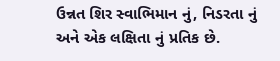ઉન્નત શિર સ્વાભિમાન નું, નિડરતા નું અને એક લક્ષિતા નું પ્રતિક છે.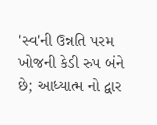'સ્વ'ની ઉન્નતિ પરમ ખોજની કેડી રુપ બંને છે; આધ્યાત્મ નો દ્વાર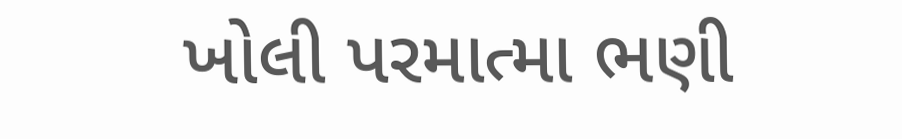ખોલી પરમાત્મા ભણી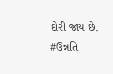દોરી જાય છે.
#ઉન્નતિ